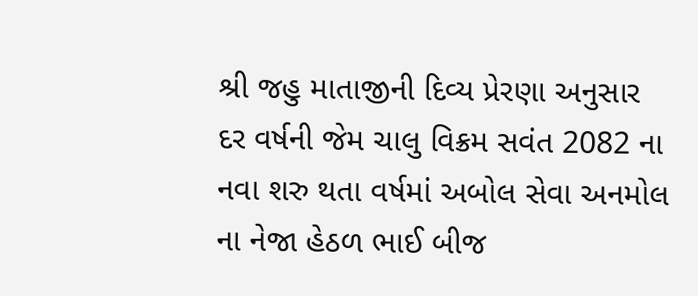શ્રી જહુ માતાજીની દિવ્ય પ્રેરણા અનુસાર દર વર્ષની જેમ ચાલુ વિક્રમ સવંત 2082 ના નવા શરુ થતા વર્ષમાં અબોલ સેવા અનમોલ ના નેજા હેઠળ ભાઈ બીજ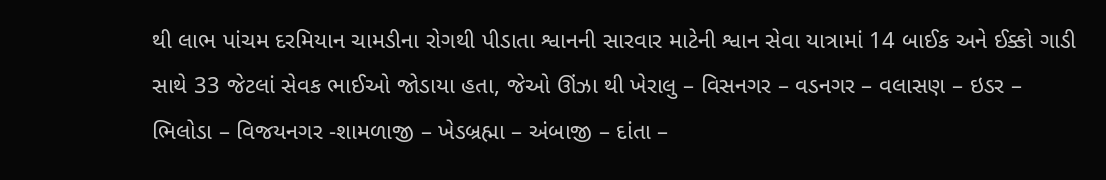થી લાભ પાંચમ દરમિયાન ચામડીના રોગથી પીડાતા શ્વાનની સારવાર માટેની શ્વાન સેવા યાત્રામાં 14 બાઈક અને ઈક્કો ગાડી સાથે 33 જેટલાં સેવક ભાઈઓ જોડાયા હતા, જેઓ ઊંઝા થી ખેરાલુ – વિસનગર – વડનગર – વલાસણ – ઇડર – ભિલોડા – વિજયનગર -શામળાજી – ખેડબ્રહ્મા – અંબાજી – દાંતા –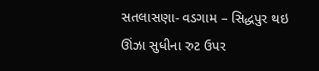સતલાસણા- વડગામ – સિદ્ધપુર થઇ ઊંઝા સુધીના રુટ ઉપર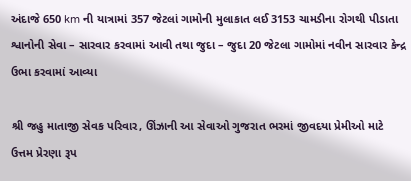અંદાજે 650 km ની યાત્રામાં 357 જેટલાં ગામોની મુલાકાત લઈ 3153 ચામડીના રોગથી પીડાતા શ્વાનોની સેવા – સારવાર કરવામાં આવી તથા જુદા – જુદા 20 જેટલા ગામોમાં નવીન સારવાર કેન્દ્ર ઉભા કરવામાં આવ્યા

શ્રી જહુ માતાજી સેવક પરિવાર, ઊંઝાની આ સેવાઓ ગુજરાત ભરમાં જીવદયા પ્રેમીઓ માટે ઉત્તમ પ્રેરણા રૂપ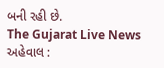બની રહી છે.
The Gujarat Live News
અહેવાલ :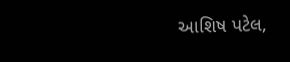આશિષ પટેલ,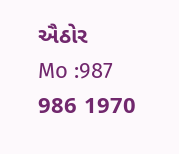ઐઠોર
Mo :987 986 1970